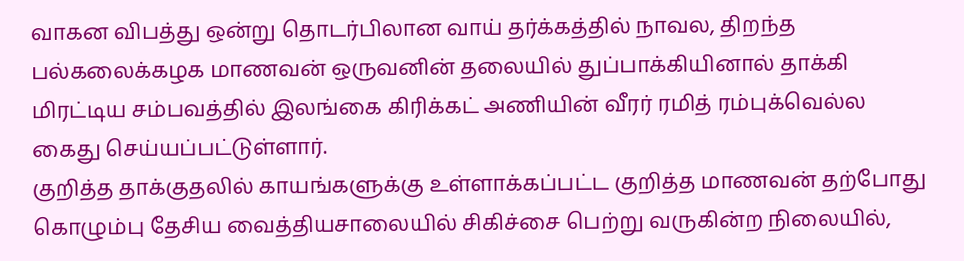வாகன விபத்து ஒன்று தொடர்பிலான வாய் தர்க்கத்தில் நாவல, திறந்த பல்கலைக்கழக மாணவன் ஒருவனின் தலையில் துப்பாக்கியினால் தாக்கி மிரட்டிய சம்பவத்தில் இலங்கை கிரிக்கட் அணியின் வீரர் ரமித் ரம்புக்வெல்ல கைது செய்யப்பட்டுள்ளார்.
குறித்த தாக்குதலில் காயங்களுக்கு உள்ளாக்கப்பட்ட குறித்த மாணவன் தற்போது கொழும்பு தேசிய வைத்தியசாலையில் சிகிச்சை பெற்று வருகின்ற நிலையில்,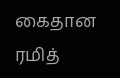கைதான ரமித்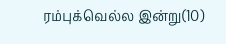ரம்புக்வெல்ல இன்று(10)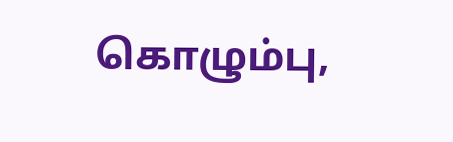கொழும்பு,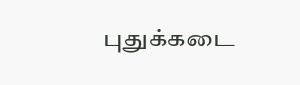புதுக்கடை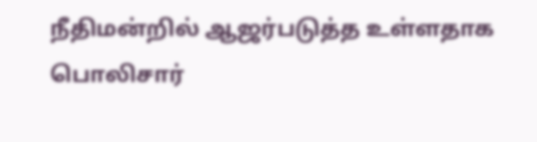நீதிமன்றில் ஆஜர்படுத்த உள்ளதாக பொலிசார்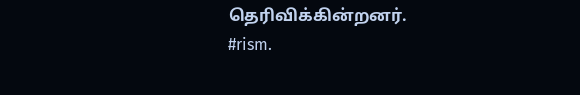தெரிவிக்கின்றனர்.
#rism.